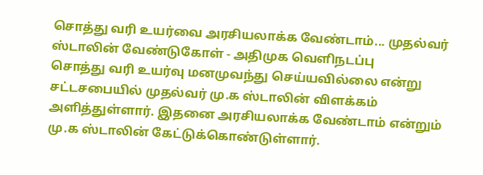சொத்து வரி உயர்வை அரசியலாக்க வேண்டாம்... முதல்வர் ஸ்டாலின் வேண்டுகோள் - அதிமுக வெளிநடப்பு
சொத்து வரி உயர்வு மனமுவந்து செய்யவில்லை என்று சட்டசபையில் முதல்வர் மு.க ஸ்டாலின் விளக்கம் அளித்துள்ளார். இதனை அரசியலாக்க வேண்டாம் என்றும் மு.க ஸ்டாலின் கேட்டுக்கொண்டுள்ளார்.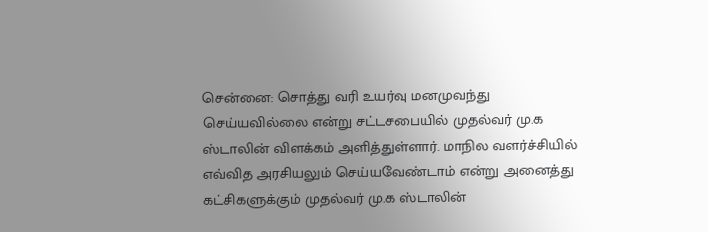சென்னை: சொத்து வரி உயர்வு மனமுவந்து செய்யவில்லை என்று சட்டசபையில் முதல்வர் மு.க ஸ்டாலின் விளக்கம் அளித்துள்ளார். மாநில வளர்ச்சியில் எவ்வித அரசியலும் செய்யவேண்டாம் என்று அனைத்து கட்சிகளுக்கும் முதல்வர் மு.க ஸ்டாலின்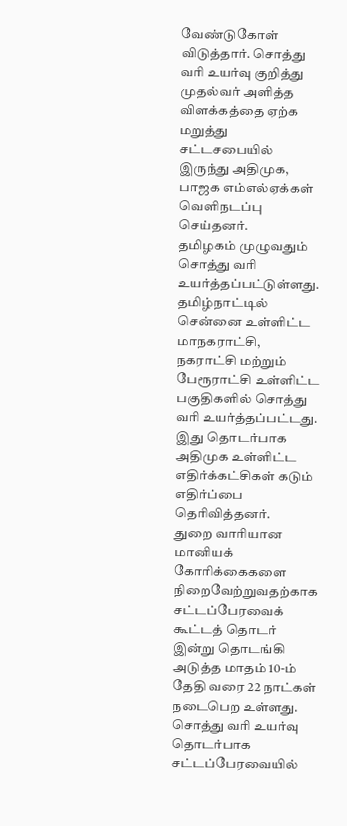வேண்டுகோள் விடுத்தார். சொத்து வரி உயர்வு குறித்து முதல்வர் அளித்த விளக்கத்தை ஏற்க மறுத்து சட்டசபையில் இருந்து அதிமுக, பாஜக எம்எல்ஏக்கள் வெளிநடப்பு செய்தனர்.
தமிழகம் முழுவதும் சொத்து வரி உயர்த்தப்பட்டுள்ளது. தமிழ்நாட்டில் சென்னை உள்ளிட்ட மாநகராட்சி, நகராட்சி மற்றும் பேரூராட்சி உள்ளிட்ட பகுதிகளில் சொத்து வரி உயர்த்தப்பட்டது. இது தொடர்பாக அதிமுக உள்ளிட்ட எதிர்க்கட்சிகள் கடும் எதிர்ப்பை தெரிவித்தனர்.
துறை வாரியான மானியக் கோரிக்கைகளை நிறைவேற்றுவதற்காக சட்டப்பேரவைக் கூட்டத் தொடர் இன்று தொடங்கி அடுத்த மாதம் 10-ம் தேதி வரை 22 நாட்கள் நடைபெற உள்ளது. சொத்து வரி உயர்வு தொடர்பாக சட்டப்பேரவையில்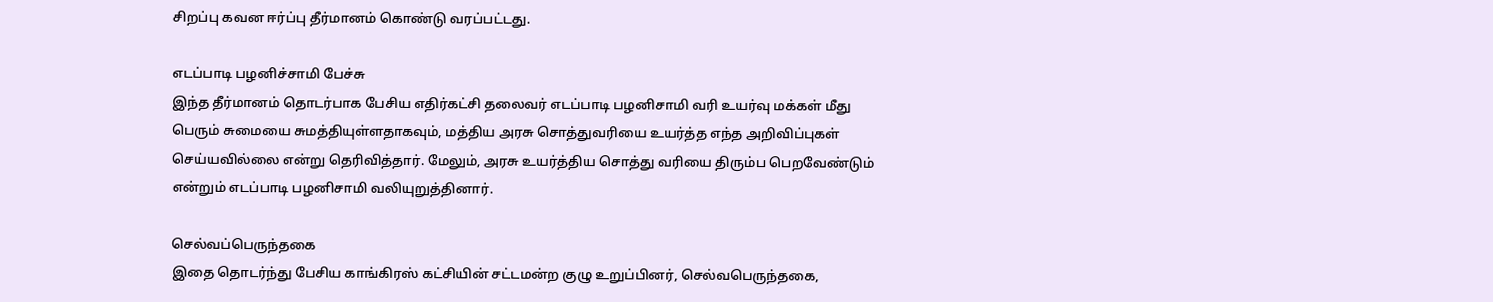சிறப்பு கவன ஈர்ப்பு தீர்மானம் கொண்டு வரப்பட்டது.

எடப்பாடி பழனிச்சாமி பேச்சு
இந்த தீர்மானம் தொடர்பாக பேசிய எதிர்கட்சி தலைவர் எடப்பாடி பழனிசாமி வரி உயர்வு மக்கள் மீது பெரும் சுமையை சுமத்தியுள்ளதாகவும், மத்திய அரசு சொத்துவரியை உயர்த்த எந்த அறிவிப்புகள் செய்யவில்லை என்று தெரிவித்தார். மேலும், அரசு உயர்த்திய சொத்து வரியை திரும்ப பெறவேண்டும் என்றும் எடப்பாடி பழனிசாமி வலியுறுத்தினார்.

செல்வப்பெருந்தகை
இதை தொடர்ந்து பேசிய காங்கிரஸ் கட்சியின் சட்டமன்ற குழு உறுப்பினர், செல்வபெருந்தகை,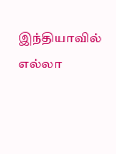இந்தியாவில் எல்லா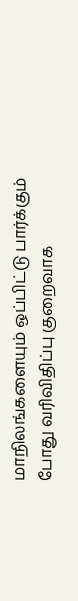மாநிலங்களையும் ஒப்பிட்டு பார்க்கும் போது வரிவிதிப்பு குறைவாக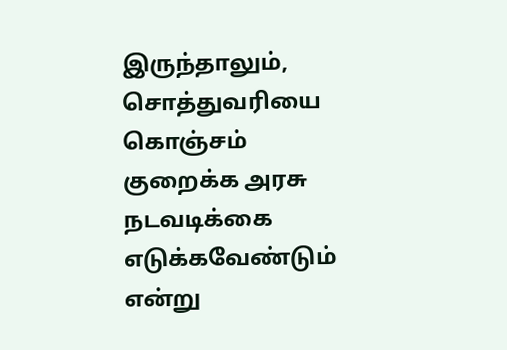இருந்தாலும், சொத்துவரியை கொஞ்சம் குறைக்க அரசு நடவடிக்கை எடுக்கவேண்டும் என்று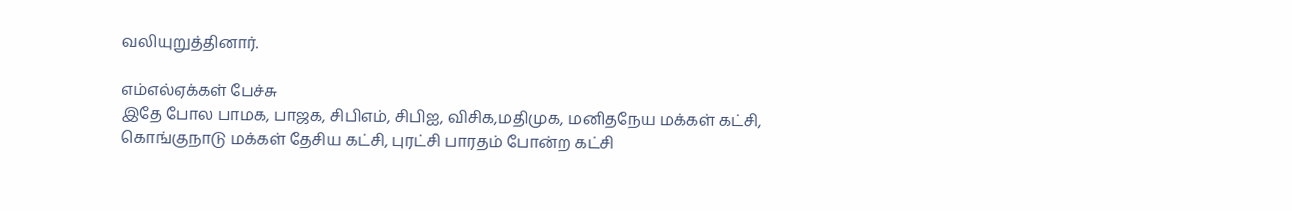வலியுறுத்தினார்.

எம்எல்ஏக்கள் பேச்சு
இதே போல பாமக, பாஜக, சிபிஎம், சிபிஐ, விசிக,மதிமுக, மனிதநேய மக்கள் கட்சி, கொங்குநாடு மக்கள் தேசிய கட்சி, புரட்சி பாரதம் போன்ற கட்சி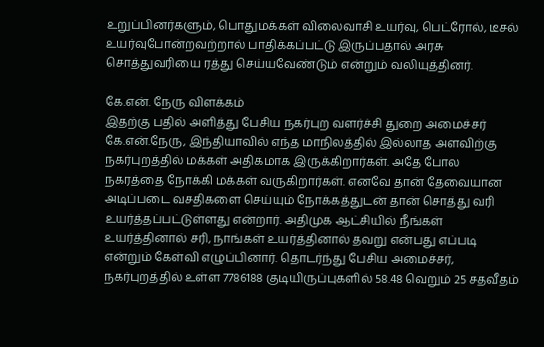உறுப்பினர்களும், பொதுமக்கள் விலைவாசி உயர்வு, பெட்ரோல், டீசல் உயர்வுபோன்றவற்றால் பாதிக்கப்பட்டு இருப்பதால் அரசு சொத்துவரியை ரத்து செய்யவேண்டும் என்றும் வலியுத்தினர்.

கே.என். நேரு விளக்கம்
இதற்கு பதில் அளித்து பேசிய நகர்புற வளர்ச்சி துறை அமைச்சர் கே.என்.நேரு, இந்தியாவில் எந்த மாநிலத்தில் இல்லாத அளவிற்கு நகர்புறத்தில் மக்கள் அதிகமாக இருக்கிறார்கள். அதே போல நகரத்தை நோக்கி மக்கள் வருகிறார்கள். எனவே தான் தேவையான அடிப்படை வசதிகளை செய்யும் நோக்கத்துடன் தான் சொத்து வரி உயர்த்தப்பட்டுள்ளது என்றார். அதிமுக ஆட்சியில் நீங்கள் உயர்த்தினால் சரி, நாங்கள் உயர்த்தினால் தவறு என்பது எப்படி என்றும் கேள்வி எழுப்பினார். தொடர்ந்து பேசிய அமைச்சர், நகர்புறத்தில் உள்ள 7786188 குடியிருப்புகளில் 58.48 வெறும் 25 சதவீதம்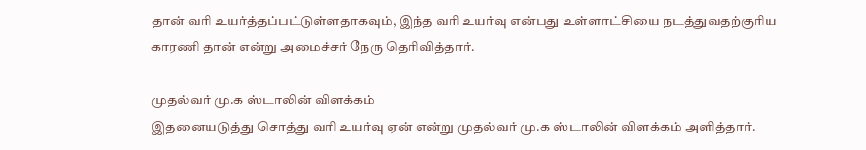தான் வரி உயர்த்தப்பட்டுள்ளதாகவும், இந்த வரி உயர்வு என்பது உள்ளாட்சியை நடத்துவதற்குரிய காரணி தான் என்று அமைச்சர் நேரு தெரிவித்தார்.

முதல்வர் மு.க ஸ்டாலின் விளக்கம்
இதனையடுத்து சொத்து வரி உயர்வு ஏன் என்று முதல்வர் மு.க ஸ்டாலின் விளக்கம் அளித்தார்.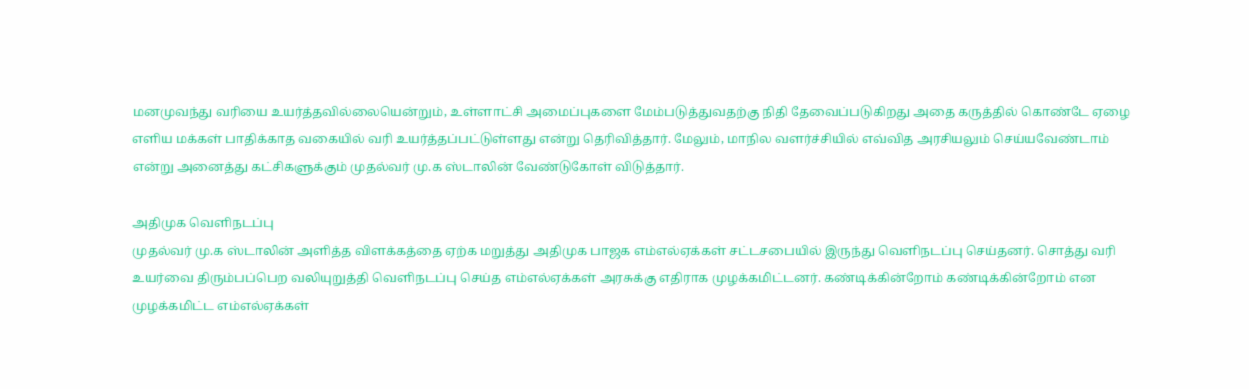மனமுவந்து வரியை உயர்த்தவில்லையென்றும், உள்ளாட்சி அமைப்புகளை மேம்படுத்துவதற்கு நிதி தேவைப்படுகிறது அதை கருத்தில் கொண்டே ஏழை எளிய மக்கள் பாதிக்காத வகையில் வரி உயர்த்தப்பட்டுள்ளது என்று தெரிவித்தார். மேலும், மாநில வளர்ச்சியில் எவ்வித அரசியலும் செய்யவேண்டாம் என்று அனைத்து கட்சிகளுக்கும் முதல்வர் மு.க ஸ்டாலின் வேண்டுகோள் விடுத்தார்.

அதிமுக வெளிநடப்பு
முதல்வர் மு.க ஸ்டாலின் அளித்த விளக்கத்தை ஏற்க மறுத்து அதிமுக பாஜக எம்எல்ஏக்கள் சட்டசபையில் இருந்து வெளிநடப்பு செய்தனர். சொத்து வரி உயர்வை திரும்பப்பெற வலியுறுத்தி வெளிநடப்பு செய்த எம்எல்ஏக்கள் அரசுக்கு எதிராக முழக்கமிட்டனர். கண்டிக்கின்றோம் கண்டிக்கின்றோம் என முழக்கமிட்ட எம்எல்ஏக்கள்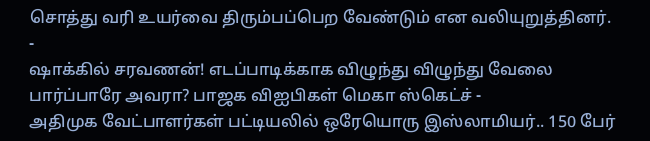சொத்து வரி உயர்வை திரும்பப்பெற வேண்டும் என வலியுறுத்தினர்.
-
ஷாக்கில் சரவணன்! எடப்பாடிக்காக விழுந்து விழுந்து வேலை பார்ப்பாரே அவரா? பாஜக விஐபிகள் மெகா ஸ்கெட்ச் -
அதிமுக வேட்பாளர்கள் பட்டியலில் ஒரேயொரு இஸ்லாமியர்.. 150 பேர்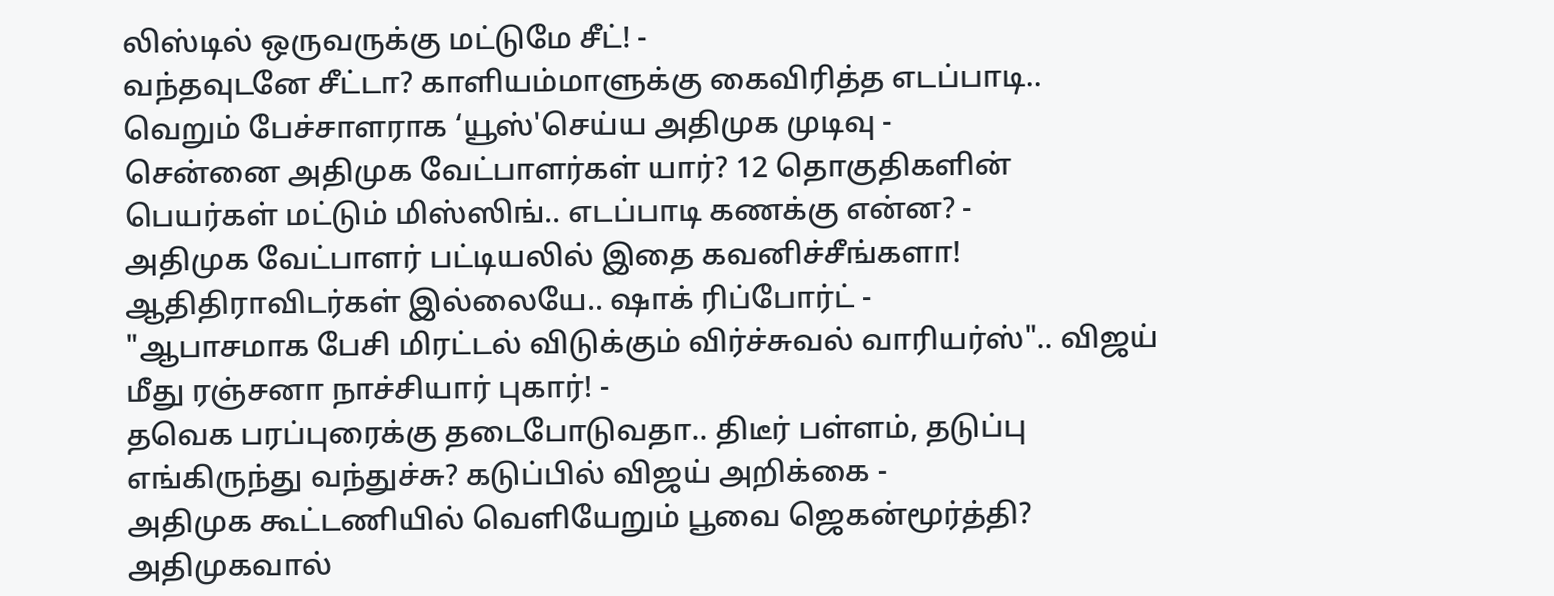லிஸ்டில் ஒருவருக்கு மட்டுமே சீட்! -
வந்தவுடனே சீட்டா? காளியம்மாளுக்கு கைவிரித்த எடப்பாடி.. வெறும் பேச்சாளராக ‘யூஸ்'செய்ய அதிமுக முடிவு -
சென்னை அதிமுக வேட்பாளர்கள் யார்? 12 தொகுதிகளின் பெயர்கள் மட்டும் மிஸ்ஸிங்.. எடப்பாடி கணக்கு என்ன? -
அதிமுக வேட்பாளர் பட்டியலில் இதை கவனிச்சீங்களா! ஆதிதிராவிடர்கள் இல்லையே.. ஷாக் ரிப்போர்ட் -
"ஆபாசமாக பேசி மிரட்டல் விடுக்கும் விர்ச்சுவல் வாரியர்ஸ்".. விஜய் மீது ரஞ்சனா நாச்சியார் புகார்! -
தவெக பரப்புரைக்கு தடைபோடுவதா.. திடீர் பள்ளம், தடுப்பு எங்கிருந்து வந்துச்சு? கடுப்பில் விஜய் அறிக்கை -
அதிமுக கூட்டணியில் வெளியேறும் பூவை ஜெகன்மூர்த்தி? அதிமுகவால்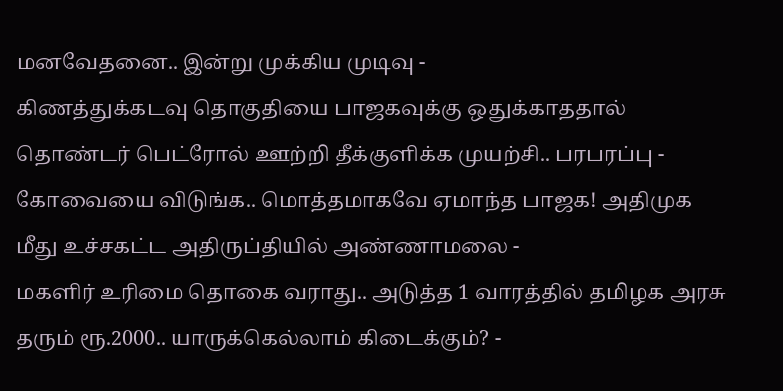மனவேதனை.. இன்று முக்கிய முடிவு -
கிணத்துக்கடவு தொகுதியை பாஜகவுக்கு ஒதுக்காததால் தொண்டர் பெட்ரோல் ஊற்றி தீக்குளிக்க முயற்சி.. பரபரப்பு -
கோவையை விடுங்க.. மொத்தமாகவே ஏமாந்த பாஜக! அதிமுக மீது உச்சகட்ட அதிருப்தியில் அண்ணாமலை -
மகளிர் உரிமை தொகை வராது.. அடுத்த 1 வாரத்தில் தமிழக அரசு தரும் ரூ.2000.. யாருக்கெல்லாம் கிடைக்கும்? -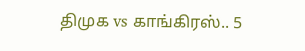திமுக vs காங்கிரஸ்.. 5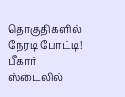தொகுதிகளில் நேரடி போட்டி! பீகார் ஸ்டைலில்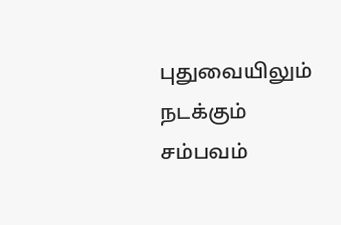புதுவையிலும் நடக்கும் சம்பவம்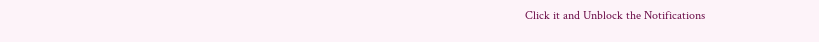Click it and Unblock the Notifications